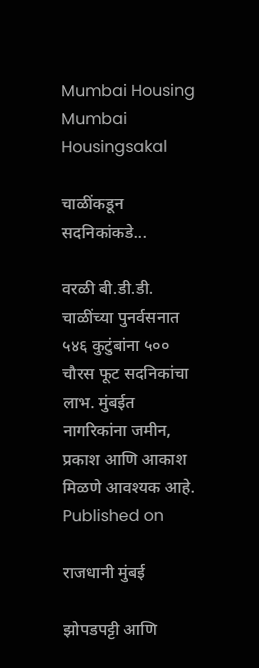Mumbai Housing
Mumbai Housingsakal

चाळींकडून सदनिकांकडे...

वरळी बी.डी.डी. चाळींच्या पुनर्वसनात ५४६ कुटुंबांना ५०० चौरस फूट सदनिकांचा लाभ. मुंबईत नागरिकांना जमीन, प्रकाश आणि आकाश मिळणे आवश्यक आहे.
Published on

राजधानी मुंबई

झोपडपट्टी आणि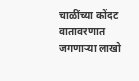चाळींच्या कोंदट वातावरणात जगणाऱ्या लाखो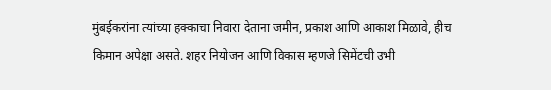मुंबईकरांना त्यांच्या हक्काचा निवारा देताना जमीन, प्रकाश आणि आकाश मिळावे, हीच किमान अपेक्षा असते. शहर नियोजन आणि विकास म्हणजे सिमेंटची उभी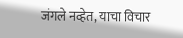जंगले नव्हेत, याचा विचार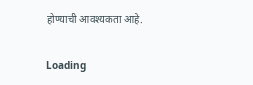होण्याची आवश्यकता आहे.

Loading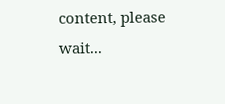content, please wait...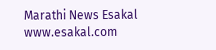Marathi News Esakal
www.esakal.com